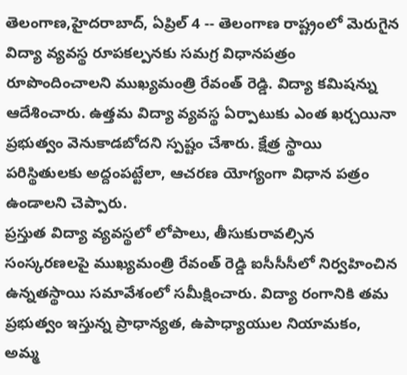తెలంగాణ,హైదరాబాద్, ఏప్రిల్ 4 -- తెలంగాణ రాష్ట్రంలో మెరుగైన విద్యా వ్యవస్థ రూపకల్పనకు సమగ్ర విధానపత్రం రూపొందించాలని ముఖ్యమంత్రి రేవంత్ రెడ్డి. విద్యా కమిషన్ను ఆదేశించారు. ఉత్తమ విద్యా వ్యవస్థ ఏర్పాటుకు ఎంత ఖర్చయినా ప్రభుత్వం వెనుకాడబోదని స్పష్టం చేశారు. క్షేత్ర స్థాయి పరిస్థితులకు అద్దంపట్టేలా, ఆచరణ యోగ్యంగా విధాన పత్రం ఉండాలని చెప్పారు.
ప్రస్తుత విద్యా వ్యవస్థలో లోపాలు, తీసుకురావల్సిన సంస్కరణలపై ముఖ్యమంత్రి రేవంత్ రెడ్డి ఐసీసీసీలో నిర్వహించిన ఉన్నతస్థాయి సమావేశంలో సమీక్షించారు. విద్యా రంగానికి తమ ప్రభుత్వం ఇస్తున్న ప్రాధాన్యత, ఉపాధ్యాయుల నియామకం, అమ్మ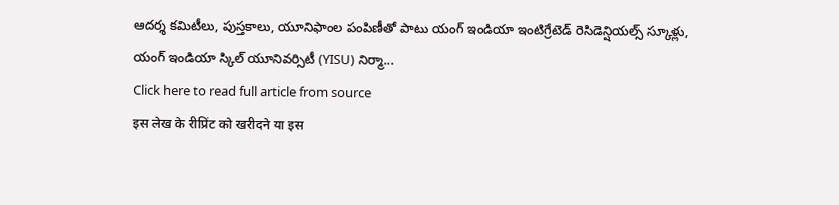ఆదర్శ కమిటీలు, పుస్తకాలు, యూనిఫాంల పంపిణీతో పాటు యంగ్ ఇండియా ఇంటిగ్రేటెడ్ రెసిడెన్షియల్స్ స్కూళ్లు, యంగ్ ఇండియా స్కిల్ యూనివర్సిటీ (YISU) నిర్మా...
Click here to read full article from source
इस लेख के रीप्रिंट को खरीदने या इस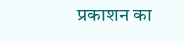प्रकाशन का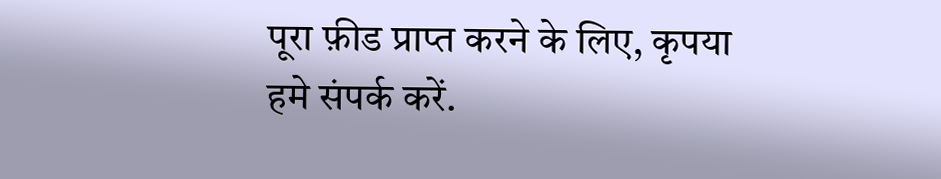पूरा फ़ीड प्राप्त करने के लिए, कृपया
हमे संपर्क करें.